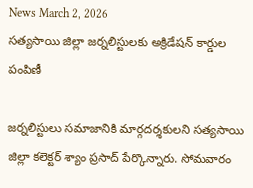News March 2, 2026
సత్యసాయి జిల్లా జర్నలిస్టులకు అక్రిడేషన్ కార్డుల పంపిణీ

జర్నలిస్టులు సమాజానికి మార్గదర్శకులని సత్యసాయి జిల్లా కలెక్టర్ శ్యాం ప్రసాద్ పేర్కొన్నారు. సోమవారం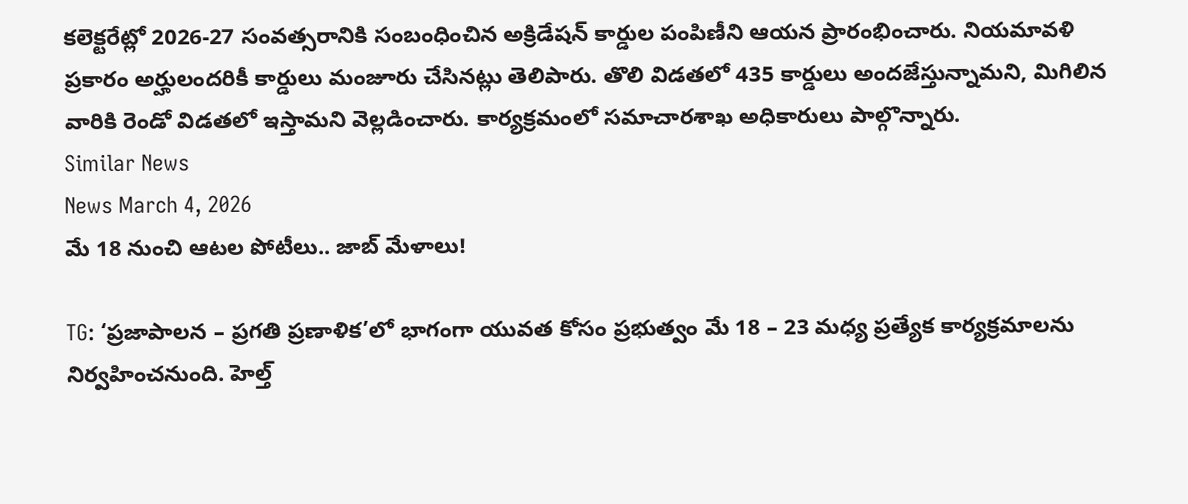కలెక్టరేట్లో 2026-27 సంవత్సరానికి సంబంధించిన అక్రిడేషన్ కార్డుల పంపిణీని ఆయన ప్రారంభించారు. నియమావళి ప్రకారం అర్హులందరికీ కార్డులు మంజూరు చేసినట్లు తెలిపారు. తొలి విడతలో 435 కార్డులు అందజేస్తున్నామని, మిగిలిన వారికి రెండో విడతలో ఇస్తామని వెల్లడించారు. కార్యక్రమంలో సమాచారశాఖ అధికారులు పాల్గొన్నారు.
Similar News
News March 4, 2026
మే 18 నుంచి ఆటల పోటీలు.. జాబ్ మేళాలు!

TG: ‘ప్రజాపాలన – ప్రగతి ప్రణాళిక’లో భాగంగా యువత కోసం ప్రభుత్వం మే 18 – 23 మధ్య ప్రత్యేక కార్యక్రమాలను నిర్వహించనుంది. హెల్త్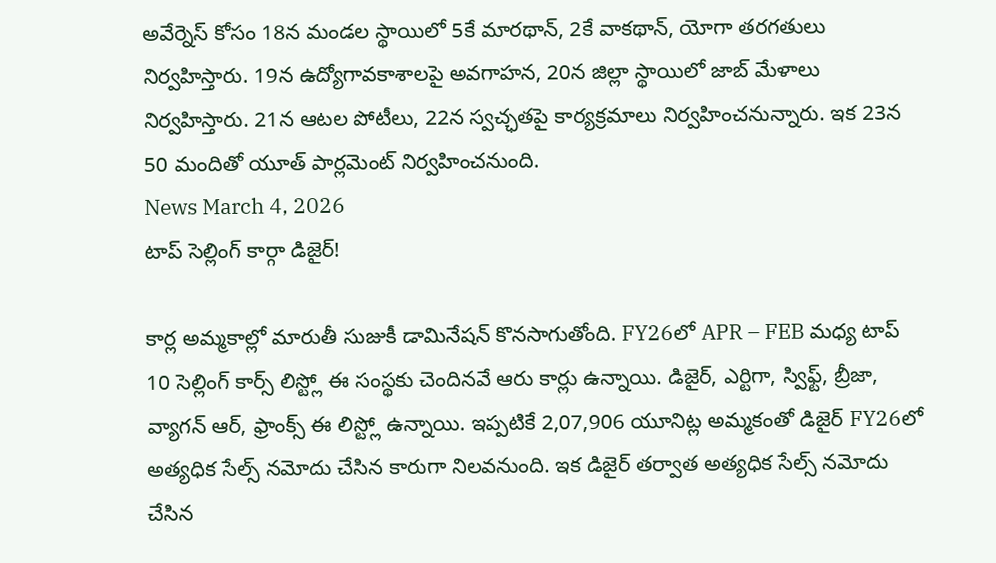అవేర్నెస్ కోసం 18న మండల స్థాయిలో 5కే మారథాన్, 2కే వాకథాన్, యోగా తరగతులు నిర్వహిస్తారు. 19న ఉద్యోగావకాశాలపై అవగాహన, 20న జిల్లా స్థాయిలో జాబ్ మేళాలు నిర్వహిస్తారు. 21న ఆటల పోటీలు, 22న స్వచ్ఛతపై కార్యక్రమాలు నిర్వహించనున్నారు. ఇక 23న 50 మందితో యూత్ పార్లమెంట్ నిర్వహించనుంది.
News March 4, 2026
టాప్ సెల్లింగ్ కార్గా డిజైర్!

కార్ల అమ్మకాల్లో మారుతీ సుజుకీ డామినేషన్ కొనసాగుతోంది. FY26లో APR – FEB మధ్య టాప్ 10 సెల్లింగ్ కార్స్ లిస్ట్లో ఈ సంస్థకు చెందినవే ఆరు కార్లు ఉన్నాయి. డిజైర్, ఎర్టిగా, స్విఫ్ట్, బ్రీజా, వ్యాగన్ ఆర్, ఫ్రాంక్స్ ఈ లిస్ట్లో ఉన్నాయి. ఇప్పటికే 2,07,906 యూనిట్ల అమ్మకంతో డిజైర్ FY26లో అత్యధిక సేల్స్ నమోదు చేసిన కారుగా నిలవనుంది. ఇక డిజైర్ తర్వాత అత్యధిక సేల్స్ నమోదు చేసిన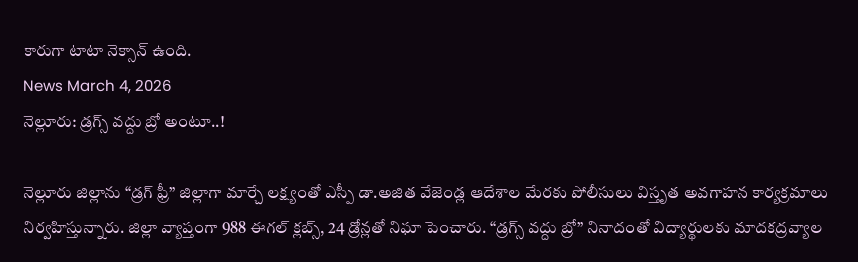కారుగా టాటా నెక్సాన్ ఉంది.
News March 4, 2026
నెల్లూరు: డ్రగ్స్ వద్దు బ్రో అంటూ..!

నెల్లూరు జిల్లాను “డ్రగ్ ఫ్రీ” జిల్లాగా మార్చే లక్ష్యంతో ఎస్పీ డా.అజిత వేజెండ్ల ఆదేశాల మేరకు పోలీసులు విస్తృత అవగాహన కార్యక్రమాలు నిర్వహిస్తున్నారు. జిల్లా వ్యాప్తంగా 988 ఈగల్ క్లబ్స్, 24 డ్రోన్లతో నిఘా పెంచారు. “డ్రగ్స్ వద్దు బ్రో” నినాదంతో విద్యార్థులకు మాదకద్రవ్యాల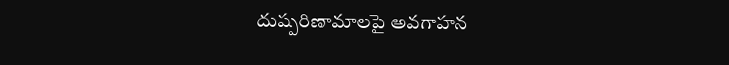దుష్పరిణామాలపై అవగాహన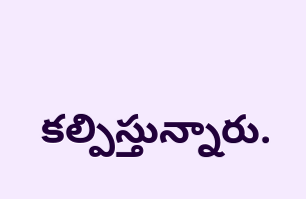కల్పిస్తున్నారు.